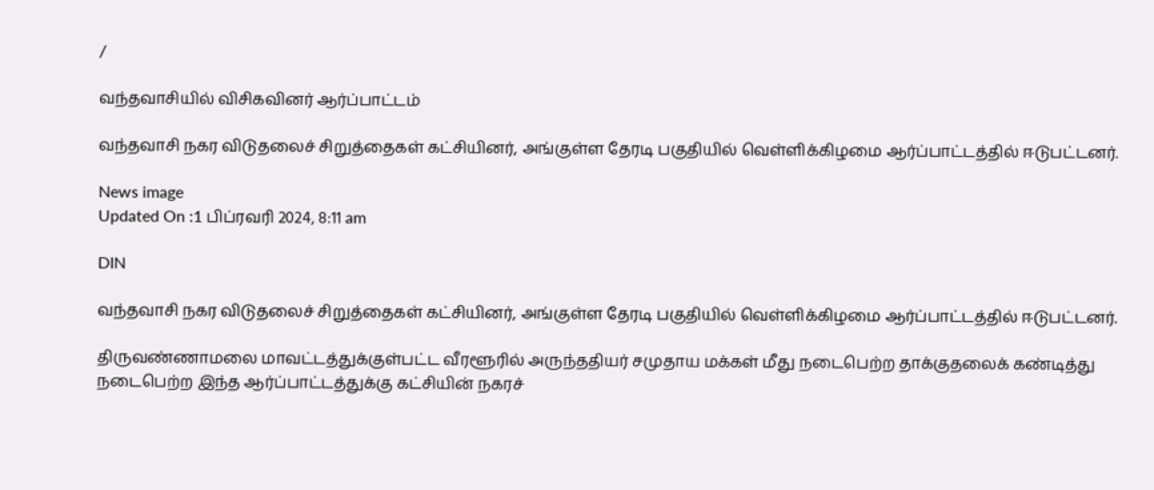/

வந்தவாசியில் விசிகவினர் ஆர்ப்பாட்டம்

வந்தவாசி நகர விடுதலைச் சிறுத்தைகள் கட்சியினர், அங்குள்ள தேரடி பகுதியில் வெள்ளிக்கிழமை ஆர்ப்பாட்டத்தில் ஈடுபட்டனர்.

News image
Updated On :1 பிப்ரவரி 2024, 8:11 am

DIN

வந்தவாசி நகர விடுதலைச் சிறுத்தைகள் கட்சியினர், அங்குள்ள தேரடி பகுதியில் வெள்ளிக்கிழமை ஆர்ப்பாட்டத்தில் ஈடுபட்டனர்.

திருவண்ணாமலை மாவட்டத்துக்குள்பட்ட வீரளூரில் அருந்ததியர் சமுதாய மக்கள் மீது நடைபெற்ற தாக்குதலைக் கண்டித்து நடைபெற்ற இந்த ஆர்ப்பாட்டத்துக்கு கட்சியின் நகரச்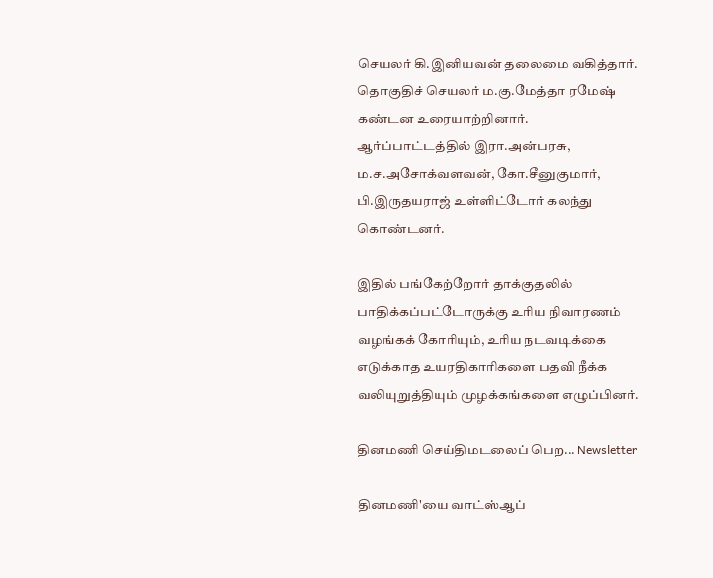செயலர் கி.இனியவன் தலைமை வகித்தார். தொகுதிச் செயலர் ம.கு.மேத்தா ரமேஷ் கண்டன உரையாற்றினார். ஆர்ப்பாட்டத்தில் இரா.அன்பரசு, ம.ச.அசோக்வளவன், கோ.சீனுகுமார், பி.இருதயராஜ் உள்ளிட்டோர் கலந்து கொண்டனர்.

இதில் பங்கேற்றோர் தாக்குதலில் பாதிக்கப்பட்டோருக்கு உரிய நிவாரணம் வழங்கக் கோரியும், உரிய நடவடிக்கை எடுக்காத உயரதிகாரிகளை பதவி நீக்க வலியுறுத்தியும் முழக்கங்களை எழுப்பினர்.

தினமணி செய்திமடலைப் பெற... Newsletter

தினமணி'யை வாட்ஸ்ஆப்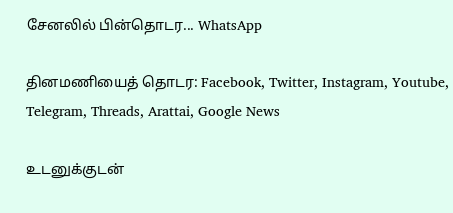சேனலில் பின்தொடர... WhatsApp

தினமணியைத் தொடர: Facebook, Twitter, Instagram, Youtube, Telegram, Threads, Arattai, Google News

உடனுக்குடன்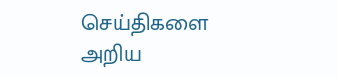செய்திகளை அறிய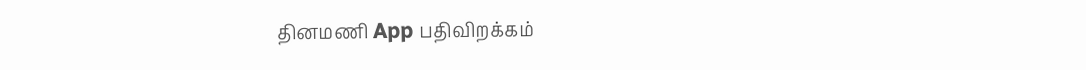தினமணி App பதிவிறக்கம்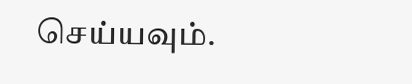செய்யவும்.